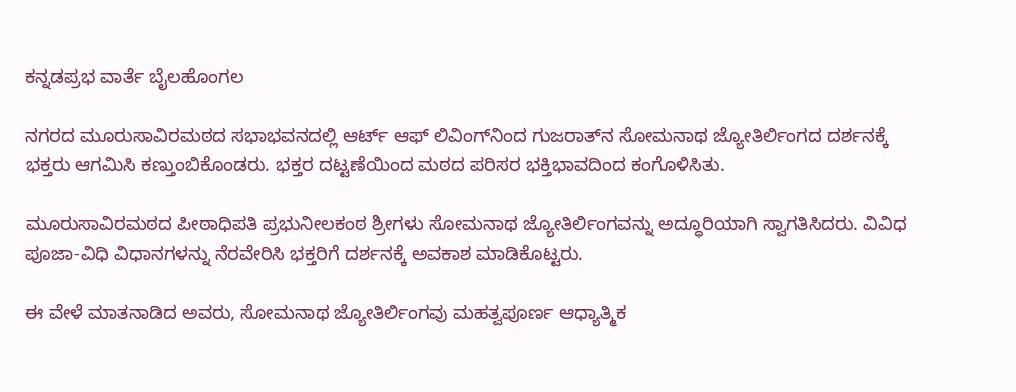ಕನ್ನಡಪ್ರಭ ವಾರ್ತೆ ಬೈಲಹೊಂಗಲ

ನಗರದ ಮೂರುಸಾವಿರಮಠದ ಸಭಾಭವನದಲ್ಲಿ ಆರ್ಟ್ ಆಫ್ ಲಿವಿಂಗ್‌ನಿಂದ ಗುಜರಾತ್‌ನ ಸೋಮನಾಥ ಜ್ಯೋತಿರ್ಲಿಂಗದ ದರ್ಶನಕ್ಕೆ ಭಕ್ತರು ಆಗಮಿಸಿ ಕಣ್ತುಂಬಿಕೊಂಡರು. ಭಕ್ತರ ದಟ್ಟಣೆಯಿಂದ ಮಠದ ಪರಿಸರ ಭಕ್ತಿಭಾವದಿಂದ ಕಂಗೊಳಿಸಿತು.

ಮೂರುಸಾವಿರಮಠದ ಪೀಠಾಧಿಪತಿ ಪ್ರಭುನೀಲಕಂಠ ಶ್ರೀಗಳು ಸೋಮನಾಥ ಜ್ಯೋತಿರ್ಲಿಂಗವನ್ನು ಅದ್ಧೂರಿಯಾಗಿ ಸ್ವಾಗತಿಸಿದರು. ವಿವಿಧ ಪೂಜಾ-ವಿಧಿ ವಿಧಾನಗಳನ್ನು ನೆರವೇರಿಸಿ ಭಕ್ತರಿಗೆ ದರ್ಶನಕ್ಕೆ ಅವಕಾಶ ಮಾಡಿಕೊಟ್ಟರು.

ಈ ವೇಳೆ ಮಾತನಾಡಿದ ಅವರು, ಸೋಮನಾಥ ಜ್ಯೋತಿರ್ಲಿಂಗವು ಮಹತ್ವಪೂರ್ಣ ಆಧ್ಯಾತ್ಮಿಕ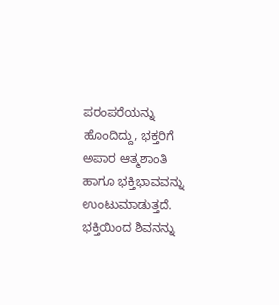ಪರಂಪರೆಯನ್ನು ಹೊಂದಿದ್ದು, ಭಕ್ತರಿಗೆ ಅಪಾರ ಆತ್ಮಶಾಂತಿ ಹಾಗೂ ಭಕ್ತಿಭಾವವನ್ನು ಉಂಟುಮಾಡುತ್ತದೆ. ಭಕ್ತಿಯಿಂದ ಶಿವನನ್ನು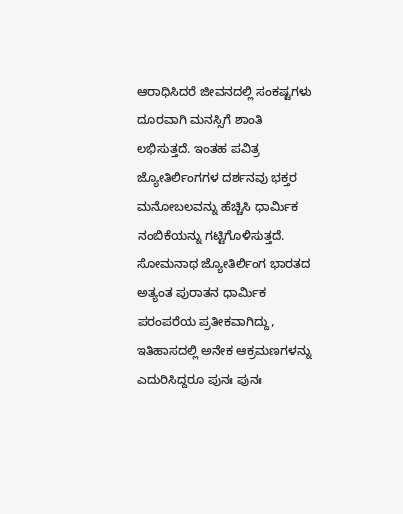ಆರಾಧಿಸಿದರೆ ಜೀವನದಲ್ಲಿ ಸಂಕಷ್ಟಗಳು ದೂರವಾಗಿ ಮನಸ್ಸಿಗೆ ಶಾಂತಿ ಲಭಿಸುತ್ತದೆ. ಇಂತಹ ಪವಿತ್ರ ಜ್ಯೋತಿರ್ಲಿಂಗಗಳ ದರ್ಶನವು ಭಕ್ತರ ಮನೋಬಲವನ್ನು ಹೆಚ್ಚಿಸಿ ಧಾರ್ಮಿಕ ನಂಬಿಕೆಯನ್ನು ಗಟ್ಟಿಗೊಳಿಸುತ್ತದೆ. ಸೋಮನಾಥ ಜ್ಯೋತಿರ್ಲಿಂಗ ಭಾರತದ ಅತ್ಯಂತ ಪುರಾತನ ಧಾರ್ಮಿಕ ಪರಂಪರೆಯ ಪ್ರತೀಕವಾಗಿದ್ದು, ಇತಿಹಾಸದಲ್ಲಿ ಅನೇಕ ಆಕ್ರಮಣಗಳನ್ನು ಎದುರಿಸಿದ್ದರೂ ಪುನಃ ಪುನಃ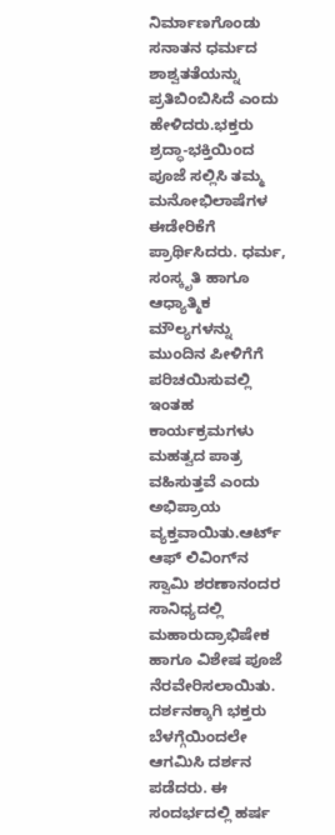ನಿರ್ಮಾಣಗೊಂಡು ಸನಾತನ ಧರ್ಮದ ಶಾಶ್ವತತೆಯನ್ನು ಪ್ರತಿಬಿಂಬಿಸಿದೆ ಎಂದು ಹೇಳಿದರು.ಭಕ್ತರು ಶ್ರದ್ಧಾ-ಭಕ್ತಿಯಿಂದ ಪೂಜೆ ಸಲ್ಲಿಸಿ ತಮ್ಮ ಮನೋಭಿಲಾಷೆಗಳ ಈಡೇರಿಕೆಗೆ ಪ್ರಾರ್ಥಿಸಿದರು. ಧರ್ಮ, ಸಂಸ್ಕೃತಿ ಹಾಗೂ ಆಧ್ಯಾತ್ಮಿಕ ಮೌಲ್ಯಗಳನ್ನು ಮುಂದಿನ ಪೀಳಿಗೆಗೆ ಪರಿಚಯಿಸುವಲ್ಲಿ ಇಂತಹ ಕಾರ್ಯಕ್ರಮಗಳು ಮಹತ್ವದ ಪಾತ್ರ ವಹಿಸುತ್ತವೆ ಎಂದು ಅಭಿಪ್ರಾಯ ವ್ಯಕ್ತವಾಯಿತು.ಆರ್ಟ್ ಆಫ್ ಲಿವಿಂಗ್‌ನ ಸ್ವಾಮಿ ಶರಣಾನಂದರ ಸಾನಿಧ್ಯದಲ್ಲಿ ಮಹಾರುದ್ರಾಭಿಷೇಕ ಹಾಗೂ ವಿಶೇಷ ಪೂಜೆ ನೆರವೇರಿಸಲಾಯಿತು. ದರ್ಶನಕ್ಕಾಗಿ ಭಕ್ತರು ಬೆಳಗ್ಗೆಯಿಂದಲೇ ಆಗಮಿಸಿ ದರ್ಶನ ಪಡೆದರು. ಈ ಸಂದರ್ಭದಲ್ಲಿ ಹರ್ಷ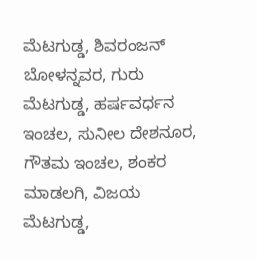ಮೆಟಗುಡ್ಡ, ಶಿವರಂಜನ್ ಬೋಳನ್ನವರ, ಗುರು ಮೆಟಗುಡ್ಡ, ಹರ್ಷವರ್ಧನ ಇಂಚಲ, ಸುನೀಲ ದೇಶನೂರ, ಗೌತಮ ಇಂಚಲ, ಶಂಕರ ಮಾಡಲಗಿ, ವಿಜಯ ಮೆಟಗುಡ್ಡ,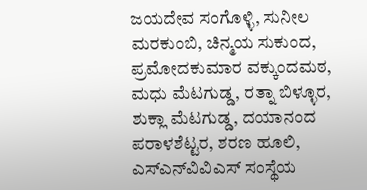ಜಯದೇವ ಸಂಗೊಳ್ಳಿ, ಸುನೀಲ ಮರಕುಂಬಿ, ಚಿನ್ಮಯ ಸುಕುಂದ, ಪ್ರಮೋದಕುಮಾರ ವಕ್ಕುಂದಮಠ, ಮಧು ಮೆಟಗುಡ್ಡ, ರತ್ನಾ ಬಿಳ್ಳೂರ, ಶುಕ್ಲಾ ಮೆಟಗುಡ್ಡ, ದಯಾನಂದ ಪರಾಳಶೆಟ್ಟರ, ಶರಣ ಹೂಲಿ, ಎಸ್‌ಎನ್‌ವಿವಿಎಸ್‌ ಸಂಸ್ಥೆಯ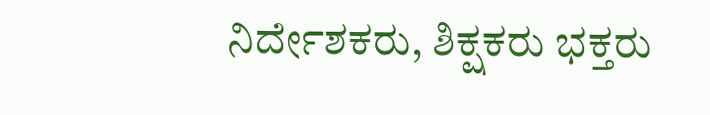ನಿರ್ದೇಶಕರು, ಶಿಕ್ಷಕರು ಭಕ್ತರು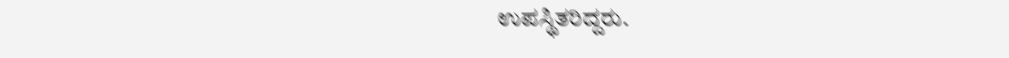ಉಪಸ್ಥಿತರಿದ್ದರು.